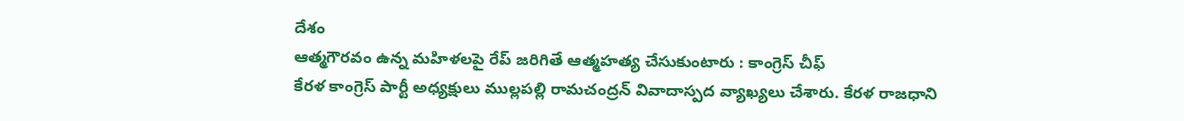దేశం
ఆత్మగౌరవం ఉన్న మహిళలపై రేప్ జరిగితే ఆత్మహత్య చేసుకుంటారు : కాంగ్రెస్ చీఫ్
కేరళ కాంగ్రెస్ పార్టీ అధ్యక్షులు ముల్లపల్లి రామచంద్రన్ వివాదాస్పద వ్యాఖ్యలు చేశారు. కేరళ రాజధాని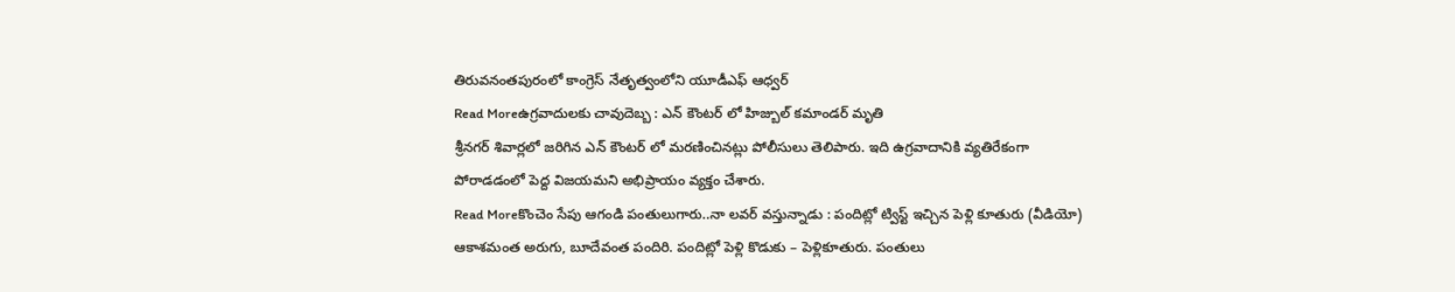తిరువనంతపురంలో కాంగ్రెస్ నేతృత్వంలోని యూడీఎఫ్ ఆధ్వర్
Read Moreఉగ్రవాదులకు చావుదెబ్బ : ఎన్ కౌంటర్ లో హిజ్బుల్ కమాండర్ మృతి
శ్రీనగర్ శివార్లలో జరిగిన ఎన్ కౌంటర్ లో మరణించినట్లు పోలీసులు తెలిపారు. ఇది ఉగ్రవాదానికి వ్యతిరేకంగా పోరాడడంలో పెద్ద విజయమని అభిప్రాయం వ్యక్తం చేశారు.
Read Moreకొంచెం సేపు ఆగండి పంతులుగారు..నా లవర్ వస్తున్నాడు : పందిట్లో ట్విస్ట్ ఇచ్చిన పెళ్లి కూతురు (వీడియో)
ఆకాశమంత అరుగు, బూదేవంత పందిరి. పందిట్లో పెళ్లి కొడుకు – పెళ్లికూతురు. పంతులు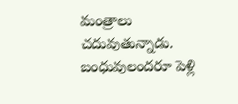మంత్రాలు చదువుతున్నాడు. బంధువులందరూ పెళ్లి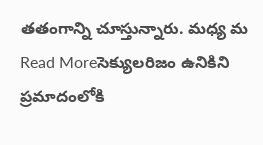తతంగాన్ని చూస్తున్నారు. మధ్య మ
Read Moreసెక్యులరిజం ఉనికిని ప్రమాదంలోకి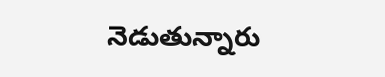నెడుతున్నారు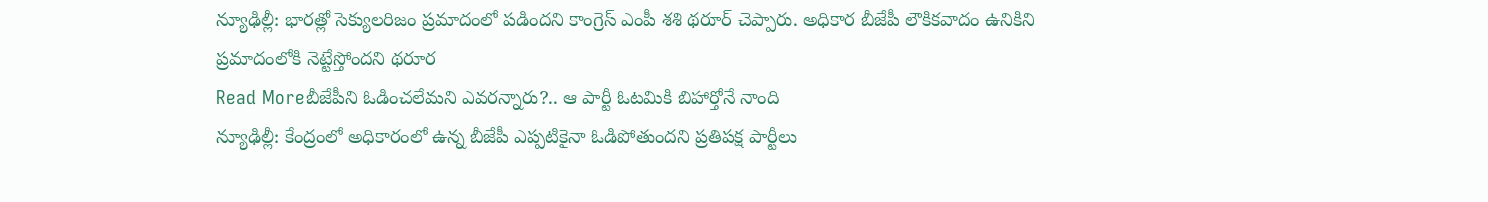న్యూఢిల్లీ: భారత్లో సెక్యులరిజం ప్రమాదంలో పడిందని కాంగ్రెస్ ఎంపీ శశి థరూర్ చెప్పారు. అధికార బీజేపీ లౌకికవాదం ఉనికిని ప్రమాదంలోకి నెట్టేస్తోందని థరూర
Read Moreబీజేపీని ఓడించలేమని ఎవరన్నారు?.. ఆ పార్టీ ఓటమికి బిహార్తోనే నాంది
న్యూఢిల్లీ: కేంద్రంలో అధికారంలో ఉన్న బీజేపీ ఎప్పటికైనా ఓడిపోతుందని ప్రతిపక్ష పార్టీలు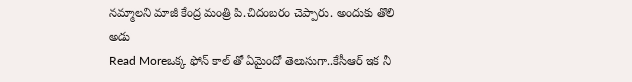నమ్మాలని మాజీ కేంద్ర మంత్రి పి.చిదంబరం చెప్పారు. అందుకు తొలి అడు
Read Moreఒక్క ఫోన్ కాల్ తో ఏమైందో తెలుసుగా..కేసీఆర్ ఇక నీ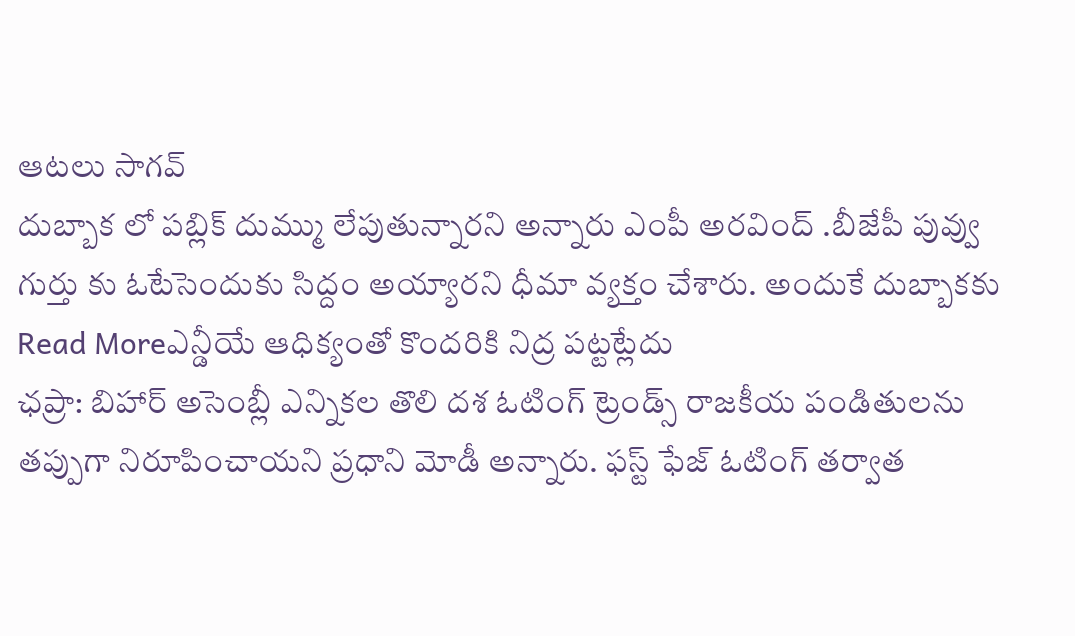ఆటలు సాగవ్
దుబ్బాక లో పబ్లిక్ దుమ్ము లేపుతున్నారని అన్నారు ఎంపీ అరవింద్ .బీజేపీ పువ్వు గుర్తు కు ఓటేసెందుకు సిద్దం అయ్యారని ధీమా వ్యక్తం చేశారు. అందుకే దుబ్బాకకు
Read Moreఎన్డీయే ఆధిక్యంతో కొందరికి నిద్ర పట్టట్లేదు
ఛప్రా: బిహార్ అసెంబ్లీ ఎన్నికల తొలి దశ ఓటింగ్ ట్రెండ్స్ రాజకీయ పండితులను తప్పుగా నిరూపించాయని ప్రధాని మోడీ అన్నారు. ఫస్ట్ ఫేజ్ ఓటింగ్ తర్వాత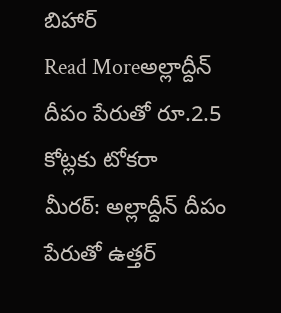బిహార్
Read Moreఅల్లాద్దీన్ దీపం పేరుతో రూ.2.5 కోట్లకు టోకరా
మీరఠ్: అల్లాద్దీన్ దీపం పేరుతో ఉత్తర్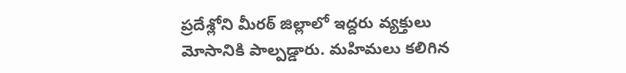ప్రదేశ్లోని మీరఠ్ జిల్లాలో ఇద్దరు వ్యక్తులు మోసానికి పాల్పడ్డారు. మహిమలు కలిగిన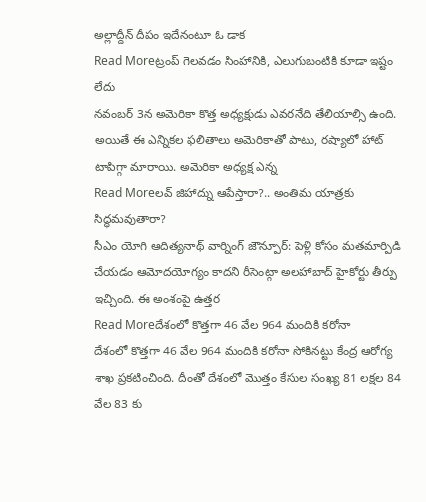అల్లాద్దీన్ దీపం ఇదేనంటూ ఓ డాక
Read Moreట్రంప్ గెలవడం సింహానికి, ఎలుగుబంటికి కూడా ఇష్టం లేదు
నవంబర్ 3న అమెరికా కొత్త అధ్యక్షుడు ఎవరనేది తేలియాల్సి ఉంది. అయితే ఈ ఎన్నికల ఫలితాలు అమెరికాతో పాటు, రష్యాలో హాట్ టాపిగ్గా మారాయి. అమెరికా అధ్యక్ష ఎన్న
Read Moreలవ్ జిహాద్ను ఆపేస్తారా?.. అంతిమ యాత్రకు సిద్ధమవుతారా?
సీఎం యోగి ఆదిత్యనాథ్ వార్నింగ్ జౌన్పూర్: పెళ్లి కోసం మతమార్పిడి చేయడం ఆమోదయోగ్యం కాదని రీసెంట్గా అలహాబాద్ హైకోర్టు తీర్పు ఇచ్చింది. ఈ అంశంపై ఉత్తర
Read Moreదేశంలో కొత్తగా 46 వేల 964 మందికి కరోనా
దేశంలో కొత్తగా 46 వేల 964 మందికి కరోనా సోకినట్టు కేంద్ర ఆరోగ్య శాఖ ప్రకటించింది. దీంతో దేశంలో మొత్తం కేసుల సంఖ్య 81 లక్షల 84 వేల 83 కు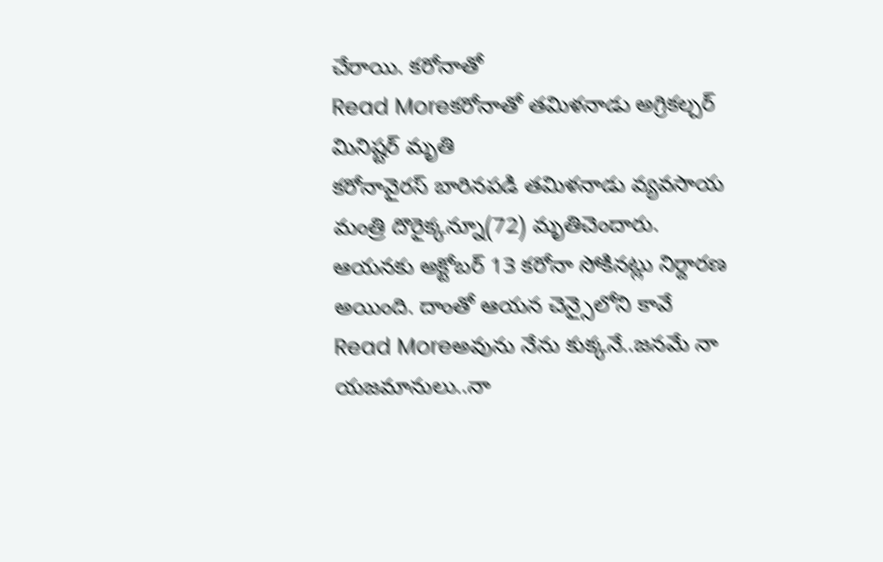చేరాయి. కరోనాతో
Read Moreకరోనాతో తమిళనాడు అగ్రికల్చర్ మినిష్టర్ మృతి
కరోనావైరస్ బారినపడి తమిళనాడు వ్యవసాయ మంత్రి దొరైక్కన్నూ(72) మృతిచెందారు. ఆయనకు అక్టోబర్ 13 కరోనా సోకినట్లు నిర్దారణ అయింది. దాంతో ఆయన చెన్సైలోని కావే
Read Moreఅవును నేను కుక్కనే..జనమే నా యజమానులు..నా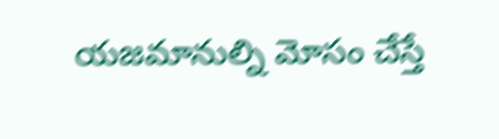యజమానుల్ని మోసం చేస్తే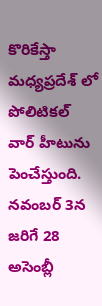కొరికేస్తా
మధ్యప్రదేశ్ లో పోలిటికల్ వార్ హీటును పెంచేస్తుంది. నవంబర్ 3న జరిగే 28 అసెంబ్లీ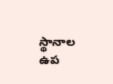స్థానాల ఉప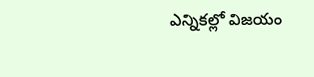ఎన్నికల్లో విజయం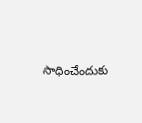సాధించేందుకు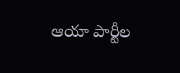ఆయా పార్టీల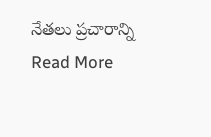నేతలు ప్రచారాన్ని
Read More